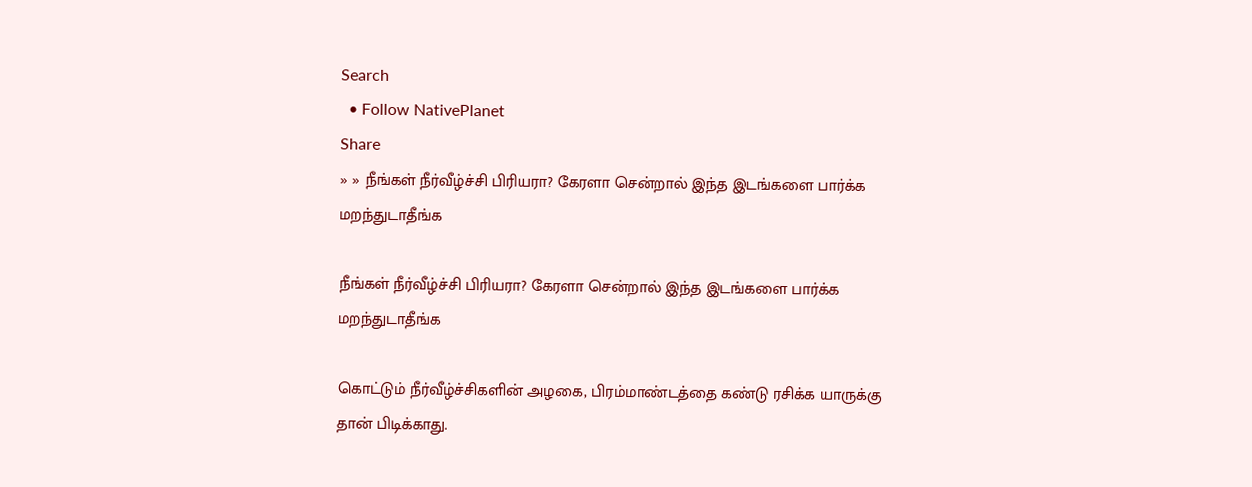Search
  • Follow NativePlanet
Share
» » நீங்கள் நீர்வீழ்ச்சி பிரியரா? கேரளா சென்றால் இந்த இடங்களை பார்க்க மறந்துடாதீங்க

நீங்கள் நீர்வீழ்ச்சி பிரியரா? கேரளா சென்றால் இந்த இடங்களை பார்க்க மறந்துடாதீங்க

கொட்டும் நீர்வீழ்ச்சிகளின் அழகை, பிரம்மாண்டத்தை கண்டு ரசிக்க யாருக்கு தான் பிடிக்காது.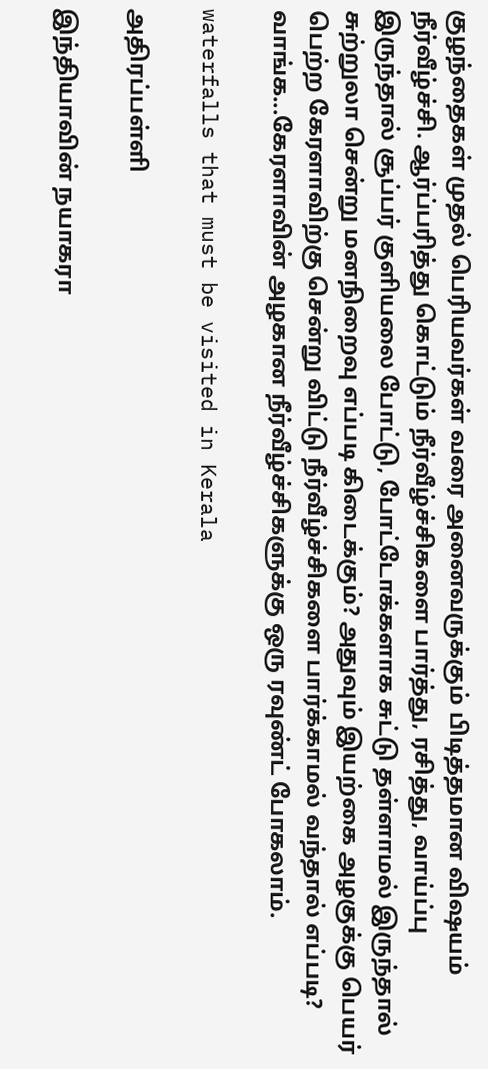குழந்தைகள் முதல் பெரியவர்கள் வரை அனைவருக்கும் பிடித்தமான விஷயம் நீர்வீழ்ச்சி. ஆர்ப்பரித்து கொட்டும் நீர்வீழ்ச்சிகளை பார்த்து, ரசித்து, வாய்ப்பு இருந்தால் சூப்பர் குளியலை போட்டு, போட்டோக்களாக சுட்டு தள்ளாமல் இருந்தால் சுற்றுலா சென்று மனநிறைவு எப்படி கிடைக்கும்? அதுவும் இயற்கை அழகுக்கு பெயர் பெற்ற கேரளாவிற்கு சென்று விட்டு நீர்வீழ்ச்சிகளை பார்க்காமல் வந்தால் எப்படி? வாங்க...கேரளாவின் அழகான நீர்வீழ்ச்சிகளுக்கு ஒரு ரவுண்ட் போகலாம்.

waterfalls that must be visited in Kerala

அதிரப்பள்ளி

இந்தியாவின் நயாகரா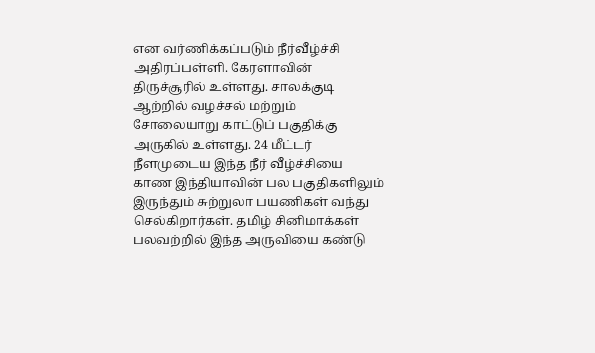என வர்ணிக்கப்படும் நீர்வீழ்ச்சி அதிரப்பள்ளி. கேரளாவின் திருச்சூரில் உள்ளது. சாலக்குடி ஆற்றில் வழச்சல் மற்றும் சோலையாறு காட்டுப் பகுதிக்கு அருகில் உள்ளது. 24 மீட்டர் நீளமுடைய இந்த நீர் வீழ்ச்சியை காண இந்தியாவின் பல பகுதிகளிலும் இருந்தும் சுற்றுலா பயணிகள் வந்து செல்கிறார்கள். தமிழ் சினிமாக்கள் பலவற்றில் இந்த அருவியை கண்டு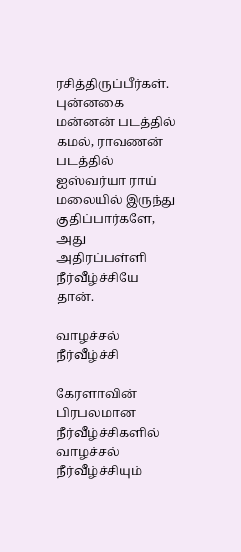ரசித்திருப்பீர்கள். புன்னகை மன்னன் படத்தில் கமல், ராவணன் படத்தில் ஐஸ்வர்யா ராய் மலையில் இருந்து குதிப்பார்களே, அது அதிரப்பள்ளி நீர்வீழ்ச்சியே தான்.

வாழச்சல் நீர்வீழ்ச்சி

கேரளாவின் பிரபலமான நீர்வீழ்ச்சிகளில் வாழச்சல் நீர்வீழ்ச்சியும்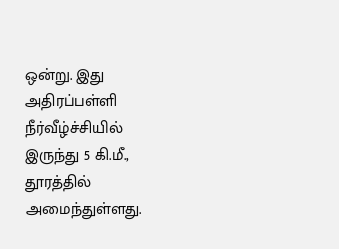ஒன்று. இது அதிரப்பள்ளி நீர்வீழ்ச்சியில் இருந்து 5 கி.மீ., தூரத்தில் அமைந்துள்ளது.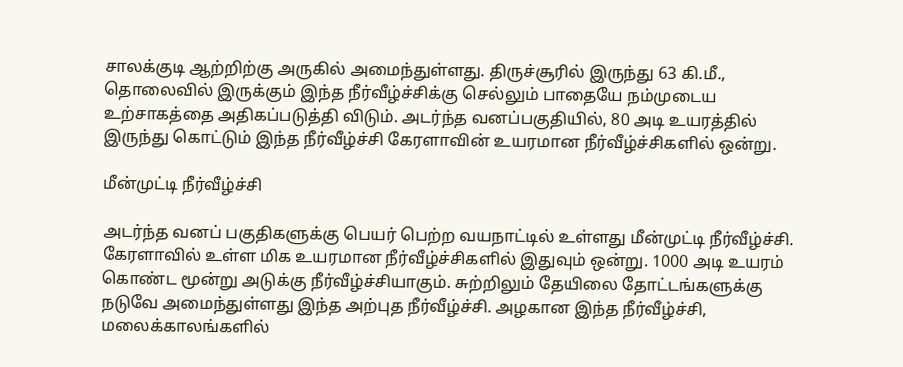சாலக்குடி ஆற்றிற்கு அருகில் அமைந்துள்ளது. திருச்சூரில் இருந்து 63 கி.மீ., தொலைவில் இருக்கும் இந்த நீர்வீழ்ச்சிக்கு செல்லும் பாதையே நம்முடைய உற்சாகத்தை அதிகப்படுத்தி விடும். அடர்ந்த வனப்பகுதியில், 80 அடி உயரத்தில் இருந்து கொட்டும் இந்த நீர்வீழ்ச்சி கேரளாவின் உயரமான நீர்வீழ்ச்சிகளில் ஒன்று.

மீன்முட்டி நீர்வீழ்ச்சி

அடர்ந்த வனப் பகுதிகளுக்கு பெயர் பெற்ற வயநாட்டில் உள்ளது மீன்முட்டி நீர்வீழ்ச்சி. கேரளாவில் உள்ள மிக உயரமான நீர்வீழ்ச்சிகளில் இதுவும் ஒன்று. 1000 அடி உயரம் கொண்ட மூன்று அடுக்கு நீர்வீழ்ச்சியாகும். சுற்றிலும் தேயிலை தோட்டங்களுக்கு நடுவே அமைந்துள்ளது இந்த அற்புத நீர்வீழ்ச்சி. அழகான இந்த நீர்வீழ்ச்சி, மலைக்காலங்களில்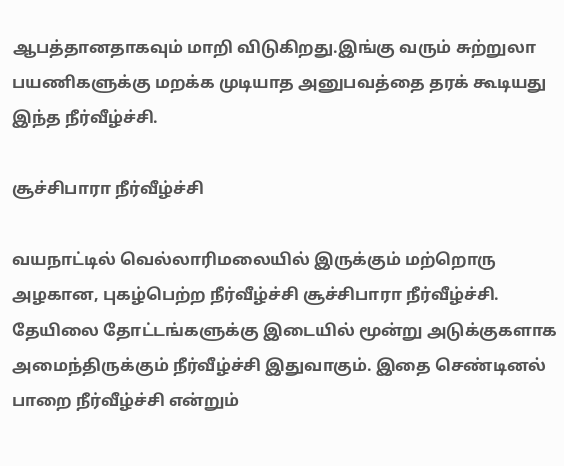ஆபத்தானதாகவும் மாறி விடுகிறது.இங்கு வரும் சுற்றுலா பயணிகளுக்கு மறக்க முடியாத அனுபவத்தை தரக் கூடியது இந்த நீர்வீழ்ச்சி.

சூச்சிபாரா நீர்வீழ்ச்சி

வயநாட்டில் வெல்லாரிமலையில் இருக்கும் மற்றொரு அழகான, புகழ்பெற்ற நீர்வீழ்ச்சி சூச்சிபாரா நீர்வீழ்ச்சி. தேயிலை தோட்டங்களுக்கு இடையில் மூன்று அடுக்குகளாக அமைந்திருக்கும் நீர்வீழ்ச்சி இதுவாகும். இதை செண்டினல் பாறை நீர்வீழ்ச்சி என்றும்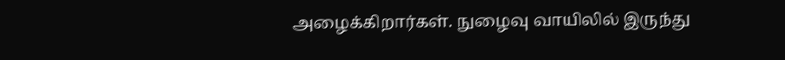அழைக்கிறார்கள். நுழைவு வாயிலில் இருந்து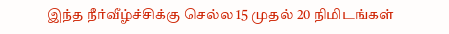இந்த நீர்வீழ்ச்சிக்கு செல்ல 15 முதல் 20 நிமிடங்கள்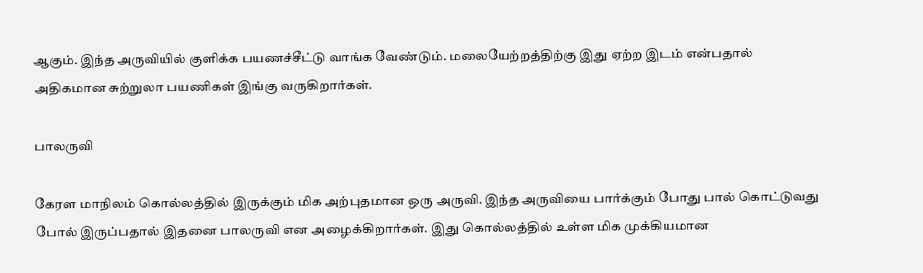ஆகும். இந்த அருவியில் குளிக்க பயணச்சீட்டு வாங்க வேண்டும். மலையேற்றத்திற்கு இது ஏற்ற இடம் என்பதால் அதிகமான சுற்றுலா பயணிகள் இங்கு வருகிறார்கள்.

பாலருவி

கேரள மாநிலம் கொல்லத்தில் இருக்கும் மிக அற்புதமான ஒரு அருவி. இந்த அருவியை பார்க்கும் போது பால் கொட்டுவது போல் இருப்பதால் இதனை பாலருவி என அழைக்கிறார்கள். இது கொல்லத்தில் உள்ள மிக முக்கியமான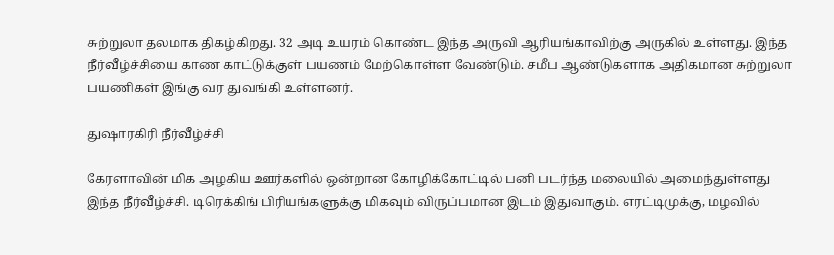சுற்றுலா தலமாக திகழ்கிறது. 32 அடி உயரம் கொண்ட இந்த அருவி ஆரியங்காவிற்கு அருகில் உள்ளது. இந்த நீர்வீழ்ச்சியை காண காட்டுக்குள் பயணம் மேற்கொள்ள வேண்டும். சமீப ஆண்டுகளாக அதிகமான சுற்றுலா பயணிகள் இங்கு வர துவங்கி உள்ளனர்.

துஷாரகிரி நீர்வீழ்ச்சி

கேரளாவின் மிக அழகிய ஊர்களில் ஒன்றான கோழிக்கோட்டில் பனி படர்ந்த மலையில் அமைந்துள்ளது இந்த நீர்வீழ்ச்சி. டிரெக்கிங் பிரியங்களுக்கு மிகவும் விருப்பமான இடம் இதுவாகும். எரட்டிமுக்கு, மழவில்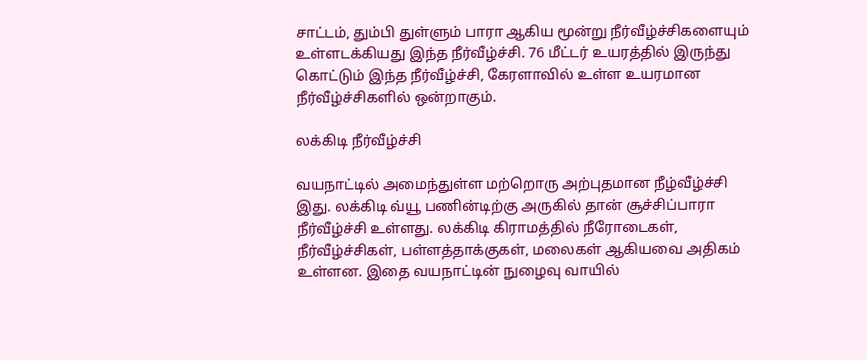சாட்டம், தும்பி துள்ளும் பாரா ஆகிய மூன்று நீர்வீழ்ச்சிகளையும் உள்ளடக்கியது இந்த நீர்வீழ்ச்சி. 76 மீட்டர் உயரத்தில் இருந்து கொட்டும் இந்த நீர்வீழ்ச்சி, கேரளாவில் உள்ள உயரமான நீர்வீழ்ச்சிகளில் ஒன்றாகும்.

லக்கிடி நீர்வீழ்ச்சி

வயநாட்டில் அமைந்துள்ள மற்றொரு அற்புதமான நீழ்வீழ்ச்சி இது. லக்கிடி வ்யூ பணின்டிற்கு அருகில் தான் சூச்சிப்பாரா நீர்வீழ்ச்சி உள்ளது. லக்கிடி கிராமத்தில் நீரோடைகள், நீர்வீழ்ச்சிகள், பள்ளத்தாக்குகள், மலைகள் ஆகியவை அதிகம் உள்ளன. இதை வயநாட்டின் நுழைவு வாயில்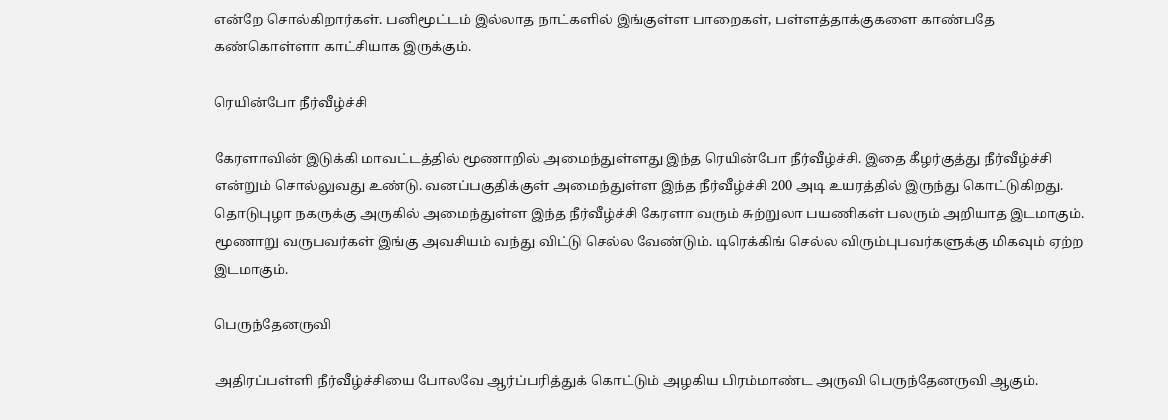என்றே சொல்கிறார்கள். பனிமூட்டம் இல்லாத நாட்களில் இங்குள்ள பாறைகள், பள்ளத்தாக்குகளை காண்பதே கண்கொள்ளா காட்சியாக இருக்கும்.

ரெயின்போ நீர்வீழ்ச்சி

கேரளாவின் இடுக்கி மாவட்டத்தில் மூணாறில் அமைந்துள்ளது இந்த ரெயின்போ நீர்வீழ்ச்சி. இதை கீழர்குத்து நீர்வீழ்ச்சி என்றும் சொல்லுவது உண்டு. வனப்பகுதிக்குள் அமைந்துள்ள இந்த நீர்வீழ்ச்சி 200 அடி உயரத்தில் இருந்து கொட்டுகிறது. தொடுபுழா நகருக்கு அருகில் அமைந்துள்ள இந்த நீர்வீழ்ச்சி கேரளா வரும் சுற்றுலா பயணிகள் பலரும் அறியாத இடமாகும். மூணாறு வருபவர்கள் இங்கு அவசியம் வந்து விட்டு செல்ல வேண்டும். டிரெக்கிங் செல்ல விரும்புபவர்களுக்கு மிகவும் ஏற்ற இடமாகும்.

பெருந்தேனருவி

அதிரப்பள்ளி நீர்வீழ்ச்சியை போலவே ஆர்ப்பரித்துக் கொட்டும் அழகிய பிரம்மாண்ட அருவி பெருந்தேனருவி ஆகும்.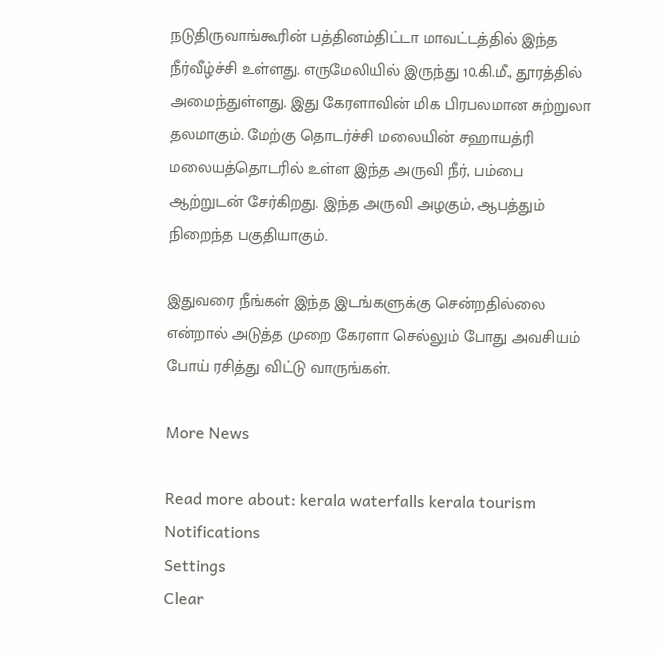நடுதிருவாங்கூரின் பத்தினம்திட்டா மாவட்டத்தில் இந்த நீர்வீழ்ச்சி உள்ளது. எருமேலியில் இருந்து 10.கி.மீ., தூரத்தில் அமைந்துள்ளது. இது கேரளாவின் மிக பிரபலமான சுற்றுலா தலமாகும். மேற்கு தொடர்ச்சி மலையின் சஹாயத்ரி மலையத்தொடரில் உள்ள இந்த அருவி நீர், பம்பை ஆற்றுடன் சேர்கிறது. இந்த அருவி அழகும், ஆபத்தும் நிறைந்த பகுதியாகும்.

இதுவரை நீங்கள் இந்த இடங்களுக்கு சென்றதில்லை என்றால் அடுத்த முறை கேரளா செல்லும் போது அவசியம் போய் ரசித்து விட்டு வாருங்கள்.

More News

Read more about: kerala waterfalls kerala tourism
Notifications
Settings
Clear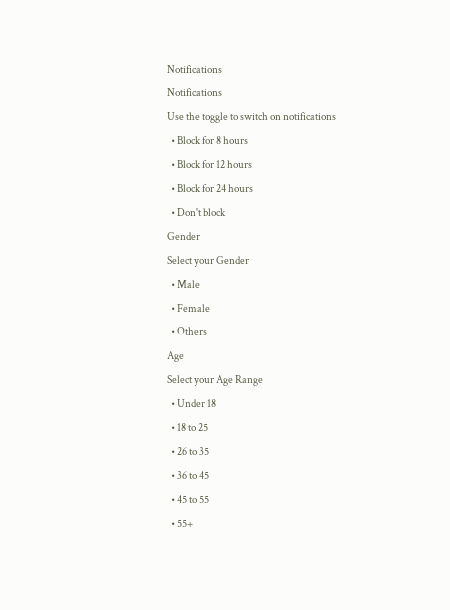Notifications
Notifications
Use the toggle to switch on notifications
  • Block for 8 hours
  • Block for 12 hours
  • Block for 24 hours
  • Don't block
Gender
Select your Gender
  • Male
  • Female
  • Others
Age
Select your Age Range
  • Under 18
  • 18 to 25
  • 26 to 35
  • 36 to 45
  • 45 to 55
  • 55+